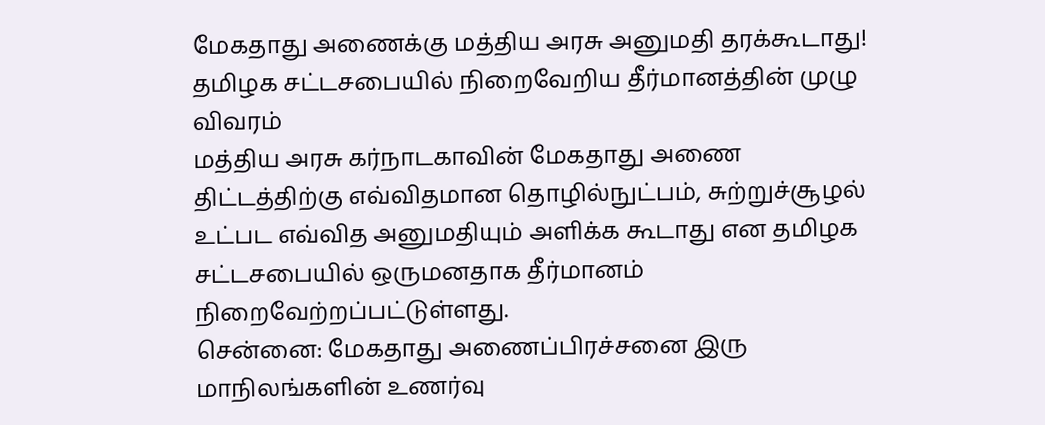மேகதாது அணைக்கு மத்திய அரசு அனுமதி தரக்கூடாது! தமிழக சட்டசபையில் நிறைவேறிய தீர்மானத்தின் முழு விவரம்
மத்திய அரசு கர்நாடகாவின் மேகதாது அணை திட்டத்திற்கு எவ்விதமான தொழில்நுட்பம், சுற்றுச்சூழல் உட்பட எவ்வித அனுமதியும் அளிக்க கூடாது என தமிழக சட்டசபையில் ஒருமனதாக தீர்மானம் நிறைவேற்றப்பட்டுள்ளது.
சென்னை: மேகதாது அணைப்பிரச்சனை இரு மாநிலங்களின் உணர்வு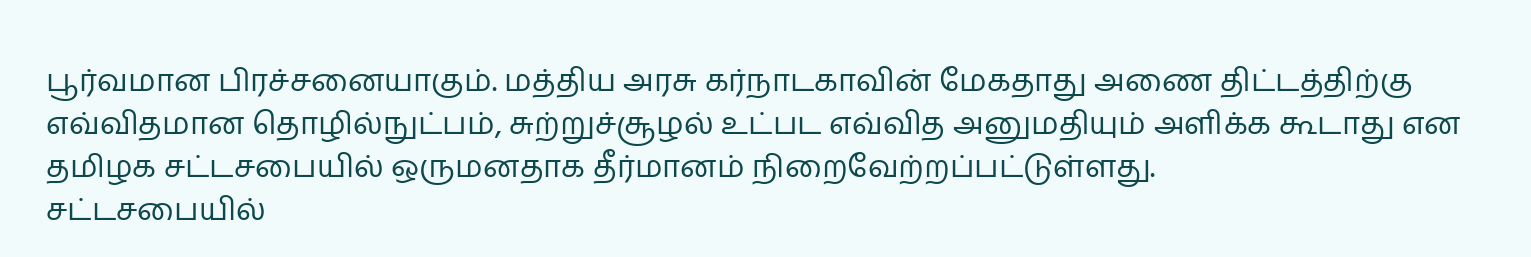பூர்வமான பிரச்சனையாகும். மத்திய அரசு கர்நாடகாவின் மேகதாது அணை திட்டத்திற்கு எவ்விதமான தொழில்நுட்பம், சுற்றுச்சூழல் உட்பட எவ்வித அனுமதியும் அளிக்க கூடாது என தமிழக சட்டசபையில் ஒருமனதாக தீர்மானம் நிறைவேற்றப்பட்டுள்ளது.
சட்டசபையில்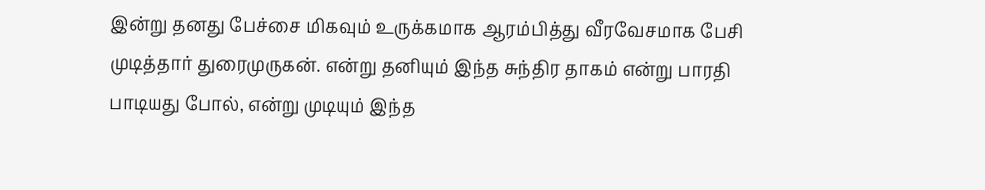இன்று தனது பேச்சை மிகவும் உருக்கமாக ஆரம்பித்து வீரவேசமாக பேசி முடித்தார் துரைமுருகன். என்று தனியும் இந்த சுந்திர தாகம் என்று பாரதி பாடியது போல், என்று முடியும் இந்த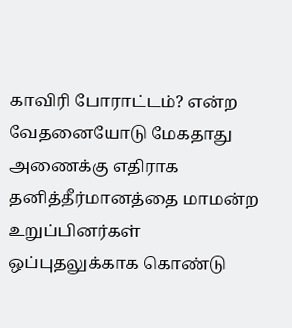காவிரி போராட்டம்? என்ற வேதனையோடு மேகதாது அணைக்கு எதிராக தனித்தீர்மானத்தை மாமன்ற உறுப்பினர்கள் ஒப்புதலுக்காக கொண்டு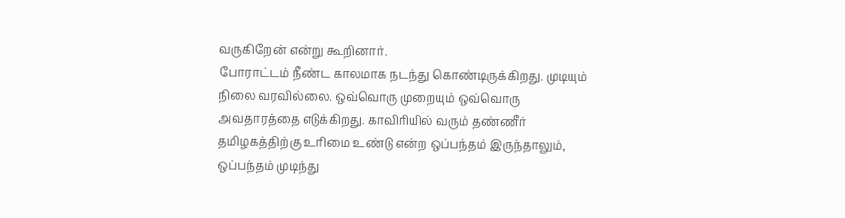வருகிறேன் என்று கூறினார்.
போராட்டம் நீண்ட காலமாக நடந்து கொண்டிருக்கிறது. முடியும் நிலை வரவில்லை. ஒவ்வொரு முறையும் ஒவ்வொரு அவதாரத்தை எடுக்கிறது. காவிரியில் வரும் தண்ணீர் தமிழகத்திற்கு உரிமை உண்டு என்ற ஒப்பந்தம் இருந்தாலும், ஒப்பந்தம் முடிந்து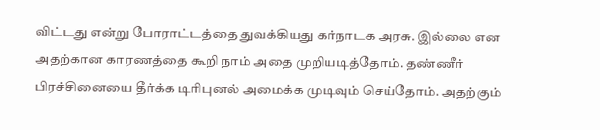விட்டது என்று போராட்டத்தை துவக்கியது கர்நாடக அரசு. இல்லை என அதற்கான காரணத்தை கூறி நாம் அதை முறியடித்தோம். தண்ணீர் பிரச்சினையை தீர்க்க டிரிபுனல் அமைக்க முடிவும் செய்தோம். அதற்கும்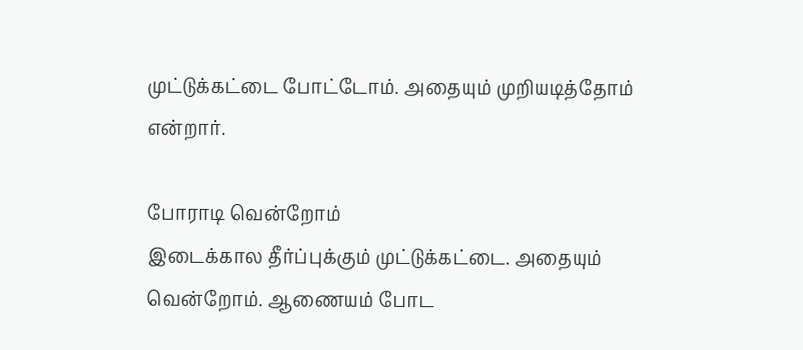முட்டுக்கட்டை போட்டோம். அதையும் முறியடித்தோம் என்றார்.

போராடி வென்றோம்
இடைக்கால தீர்ப்புக்கும் முட்டுக்கட்டை. அதையும் வென்றோம். ஆணையம் போட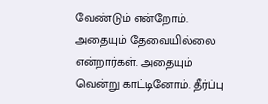வேண்டும் என்றோம். அதையும் தேவையில்லை என்றார்கள். அதையும் வென்று காட்டினோம். தீர்ப்பு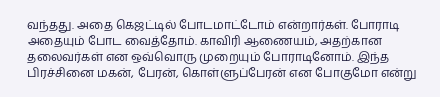வந்தது. அதை கெஜட்டில் போடமாட்டோம் என்றார்கள். போராடி அதையும் போட வைத்தோம். காவிரி ஆணையம், அதற்கான தலைவர்கள் என ஒவ்வொரு முறையும் போராடினோம். இந்த பிரச்சினை மகன், பேரன், கொள்ளுப்பேரன் என போகுமோ என்று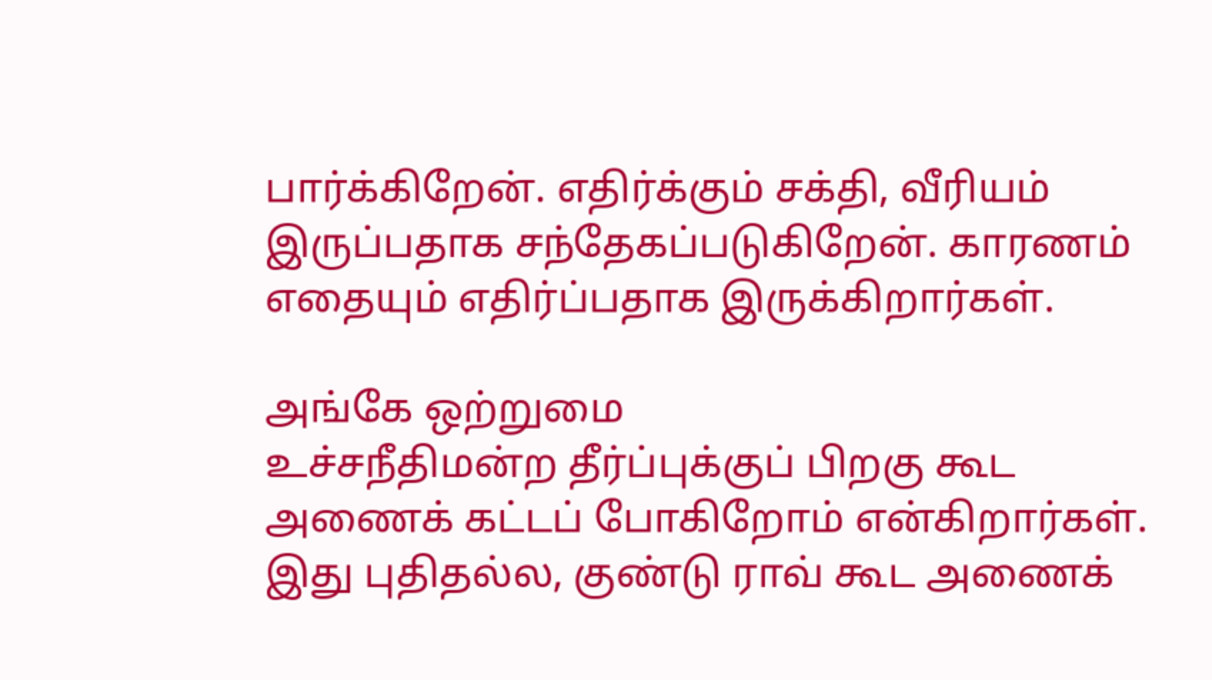பார்க்கிறேன். எதிர்க்கும் சக்தி, வீரியம் இருப்பதாக சந்தேகப்படுகிறேன். காரணம் எதையும் எதிர்ப்பதாக இருக்கிறார்கள்.

அங்கே ஒற்றுமை
உச்சநீதிமன்ற தீர்ப்புக்குப் பிறகு கூட அணைக் கட்டப் போகிறோம் என்கிறார்கள். இது புதிதல்ல, குண்டு ராவ் கூட அணைக்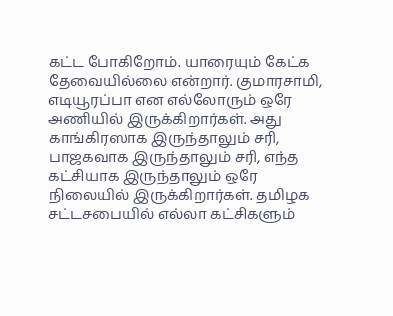கட்ட போகிறோம். யாரையும் கேட்க தேவையில்லை என்றார். குமாரசாமி, எடியூரப்பா என எல்லோரும் ஒரே அணியில் இருக்கிறார்கள். அது காங்கிரஸாக இருந்தாலும் சரி, பாஜகவாக இருந்தாலும் சரி, எந்த கட்சியாக இருந்தாலும் ஒரே நிலையில் இருக்கிறார்கள். தமிழக சட்டசபையில் எல்லா கட்சிகளும்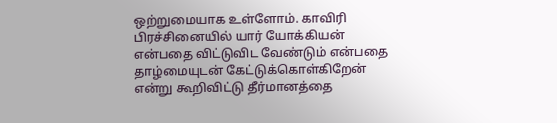ஒற்றுமையாக உள்ளோம். காவிரி பிரச்சினையில் யார் யோக்கியன் என்பதை விட்டுவிட வேண்டும் என்பதை தாழ்மையுடன் கேட்டுக்கொள்கிறேன் என்று கூறிவிட்டு தீர்மானத்தை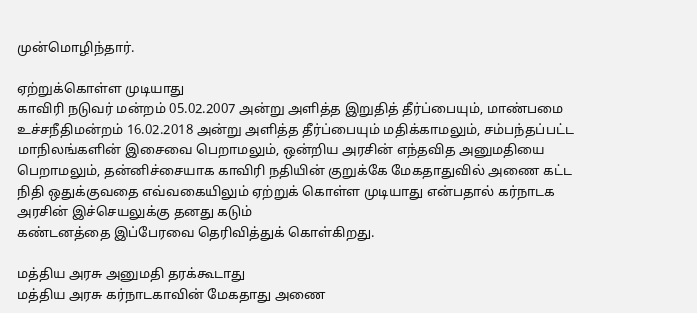முன்மொழிந்தார்.

ஏற்றுக்கொள்ள முடியாது
காவிரி நடுவர் மன்றம் 05.02.2007 அன்று அளித்த இறுதித் தீர்ப்பையும், மாண்பமை உச்சநீதிமன்றம் 16.02.2018 அன்று அளித்த தீர்ப்பையும் மதிக்காமலும், சம்பந்தப்பட்ட மாநிலங்களின் இசைவை பெறாமலும், ஒன்றிய அரசின் எந்தவித அனுமதியை பெறாமலும், தன்னிச்சையாக காவிரி நதியின் குறுக்கே மேகதாதுவில் அணை கட்ட நிதி ஒதுக்குவதை எவ்வகையிலும் ஏற்றுக் கொள்ள முடியாது என்பதால் கர்நாடக அரசின் இச்செயலுக்கு தனது கடும்
கண்டனத்தை இப்பேரவை தெரிவித்துக் கொள்கிறது.

மத்திய அரசு அனுமதி தரக்கூடாது
மத்திய அரசு கர்நாடகாவின் மேகதாது அணை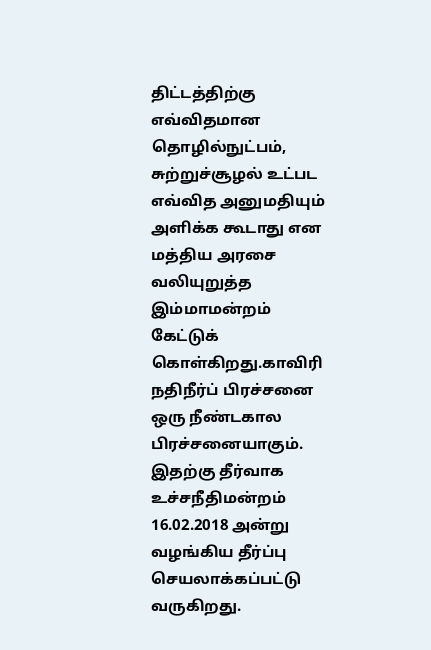திட்டத்திற்கு எவ்விதமான தொழில்நுட்பம், சுற்றுச்சூழல் உட்பட எவ்வித அனுமதியும் அளிக்க கூடாது என மத்திய அரசை வலியுறுத்த இம்மாமன்றம் கேட்டுக் கொள்கிறது.காவிரி நதிநீர்ப் பிரச்சனை ஒரு நீண்டகால பிரச்சனையாகும். இதற்கு தீர்வாக உச்சநீதிமன்றம் 16.02.2018 அன்று வழங்கிய தீர்ப்பு செயலாக்கப்பட்டு வருகிறது.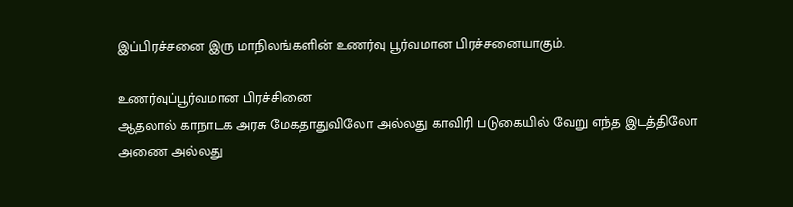இப்பிரச்சனை இரு மாநிலங்களின் உணர்வு பூர்வமான பிரச்சனையாகும்.

உணர்வுப்பூர்வமான பிரச்சினை
ஆதலால் காநாடக அரசு மேகதாதுவிலோ அல்லது காவிரி படுகையில் வேறு எந்த இடத்திலோ அணை அல்லது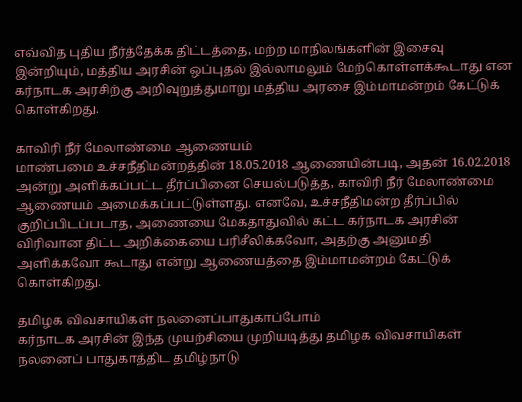எவ்வித புதிய நீர்த்தேக்க திட்டத்தை, மற்ற மாநிலங்களின் இசைவு இன்றியும், மத்திய அரசின் ஒப்புதல் இல்லாமலும் மேற்கொள்ளக்கூடாது என கர்நாடக அரசிற்கு அறிவுறுத்துமாறு மத்திய அரசை இம்மாமன்றம் கேட்டுக் கொள்கிறது.

காவிரி நீர் மேலாண்மை ஆணையம்
மாண்பமை உச்சநீதிமன்றத்தின் 18.05.2018 ஆணையின்படி, அதன் 16.02.2018 அன்று அளிக்கப்பட்ட தீர்ப்பினை செயல்படுத்த, காவிரி நீர் மேலாண்மை ஆணையம் அமைக்கப்பட்டுள்ளது. எனவே, உச்சநீதிமன்ற தீர்ப்பில் குறிப்பிடப்படாத, அணையை மேகதாதுவில் கட்ட கர்நாடக அரசின் விரிவான திட்ட அறிக்கையை பரிசீலிக்கவோ, அதற்கு அனுமதி அளிக்கவோ கூடாது என்று ஆணையத்தை இம்மாமன்றம் கேட்டுக் கொள்கிறது.

தமிழக விவசாயிகள் நலனைப்பாதுகாப்போம்
கர்நாடக அரசின் இந்த முயற்சியை முறியடித்து தமிழக விவசாயிகள் நலனைப் பாதுகாத்திட தமிழ்நாடு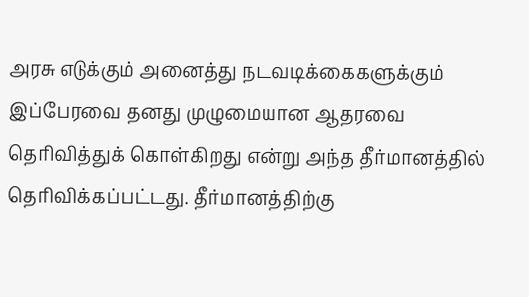அரசு எடுக்கும் அனைத்து நடவடிக்கைகளுக்கும் இப்பேரவை தனது முழுமையான ஆதரவை தெரிவித்துக் கொள்கிறது என்று அந்த தீர்மானத்தில் தெரிவிக்கப்பட்டது. தீர்மானத்திற்கு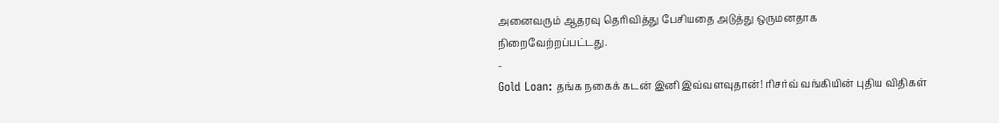அனைவரும் ஆதரவு தெரிவித்து பேசியதை அடுத்து ஒருமனதாக நிறைவேற்றப்பட்டது.
-
Gold Loan: தங்க நகைக் கடன் இனி இவ்வளவுதான்! ரிசர்வ் வங்கியின் புதிய விதிகள்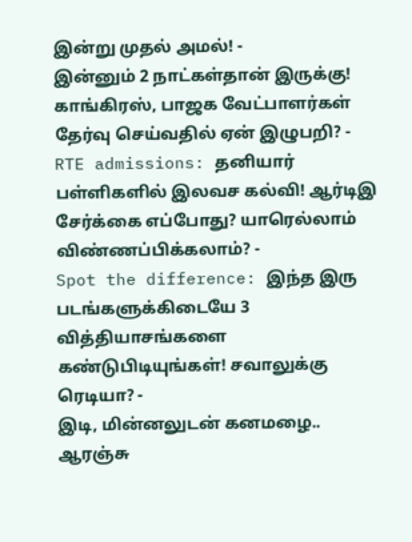இன்று முதல் அமல்! -
இன்னும் 2 நாட்கள்தான் இருக்கு! காங்கிரஸ், பாஜக வேட்பாளர்கள் தேர்வு செய்வதில் ஏன் இழுபறி? -
RTE admissions: தனியார் பள்ளிகளில் இலவச கல்வி! ஆர்டிஇ சேர்க்கை எப்போது? யாரெல்லாம் விண்ணப்பிக்கலாம்? -
Spot the difference: இந்த இரு படங்களுக்கிடையே 3 வித்தியாசங்களை கண்டுபிடியுங்கள்! சவாலுக்கு ரெடியா? -
இடி, மின்னலுடன் கனமழை.. ஆரஞ்சு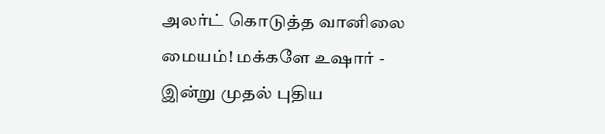அலர்ட் கொடுத்த வானிலை மையம்! மக்களே உஷார் -
இன்று முதல் புதிய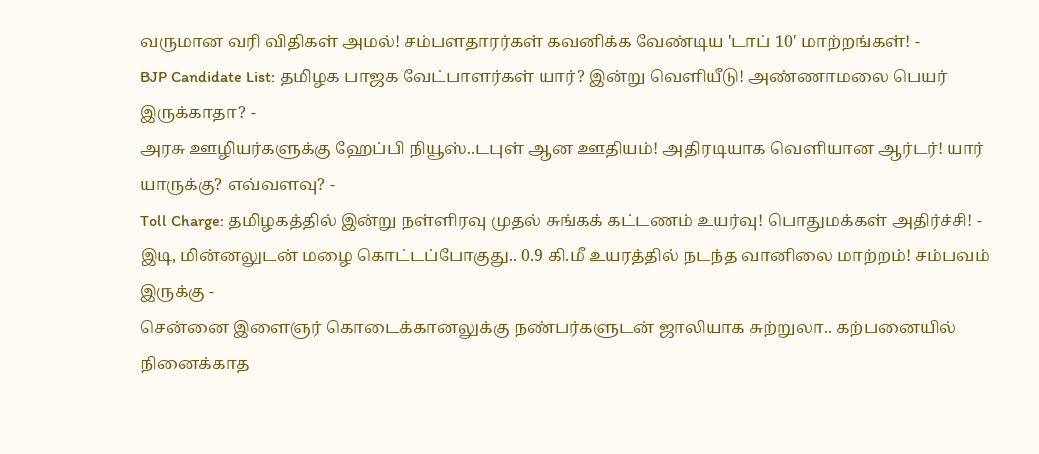வருமான வரி விதிகள் அமல்! சம்பளதாரர்கள் கவனிக்க வேண்டிய 'டாப் 10' மாற்றங்கள்! -
BJP Candidate List: தமிழக பாஜக வேட்பாளர்கள் யார்? இன்று வெளியீடு! அண்ணாமலை பெயர் இருக்காதா? -
அரசு ஊழியர்களுக்கு ஹேப்பி நியூஸ்..டபுள் ஆன ஊதியம்! அதிரடியாக வெளியான ஆர்டர்! யார் யாருக்கு? எவ்வளவு? -
Toll Charge: தமிழகத்தில் இன்று நள்ளிரவு முதல் சுங்கக் கட்டணம் உயர்வு! பொதுமக்கள் அதிர்ச்சி! -
இடி, மின்னலுடன் மழை கொட்டப்போகுது.. 0.9 கி.மீ உயரத்தில் நடந்த வானிலை மாற்றம்! சம்பவம் இருக்கு -
சென்னை இளைஞர் கொடைக்கானலுக்கு நண்பர்களுடன் ஜாலியாக சுற்றுலா.. கற்பனையில் நினைக்காத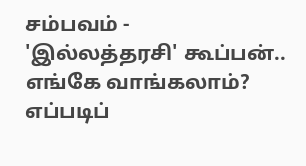சம்பவம் -
'இல்லத்தரசி' கூப்பன்.. எங்கே வாங்கலாம்? எப்படிப்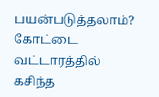பயன்படுத்தலாம்? கோட்டை வட்டாரத்தில் கசிந்த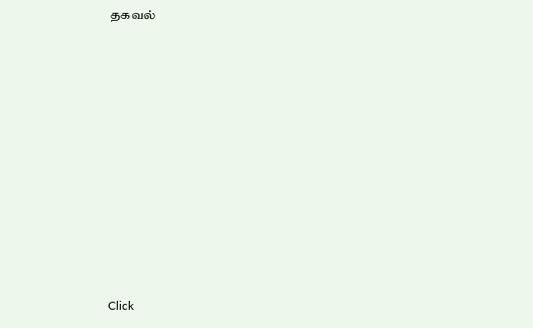தகவல்












Click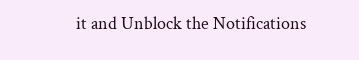it and Unblock the Notifications